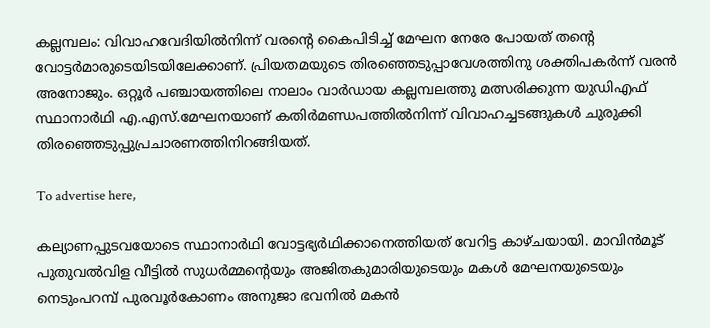കല്ലമ്പലം: വിവാഹവേദിയിൽനിന്ന് വരന്റെ കൈപിടിച്ച് മേഘന നേരേ പോയത് തന്റെ വോട്ടർമാരുടെയിടയിലേക്കാണ്. പ്രിയതമയുടെ തിരഞ്ഞെടുപ്പാവേശത്തിനു ശക്തിപകർന്ന് വരൻ അനോജും. ഒറ്റൂർ പഞ്ചായത്തിലെ നാലാം വാർഡായ കല്ലമ്പലത്തു മത്സരിക്കുന്ന യുഡിഎഫ് സ്ഥാനാർഥി എ.എസ്.മേഘനയാണ് കതിർമണ്ഡപത്തിൽനിന്ന്‌ വിവാഹച്ചടങ്ങുകൾ ചുരുക്കി തിരഞ്ഞെടുപ്പുപ്രചാരണത്തിനിറങ്ങിയത്.

To advertise here,

കല്യാണപ്പുടവയോടെ സ്ഥാനാർഥി വോട്ടഭ്യർഥിക്കാനെത്തിയത് വേറിട്ട കാഴ്ചയായി. മാവിൻമൂട് പുതുവൽവിള വീട്ടിൽ സുധർമ്മന്റെയും അജിതകുമാരിയുടെയും മകൾ മേഘനയുടെയും നെടുംപറമ്പ് പുരവൂർകോണം അനുജാ ഭവനിൽ മകൻ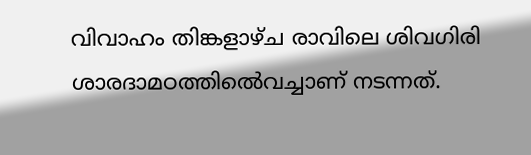വിവാഹം തിങ്കളാഴ്ച രാവിലെ ശിവഗിരി ശാരദാമഠത്തിൽെവച്ചാണ് നടന്നത്.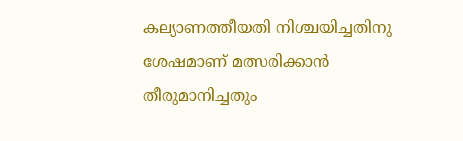കല്യാണത്തീയതി നിശ്ചയിച്ചതിനു ശേഷമാണ് മത്സരിക്കാൻ തീരുമാനിച്ചതും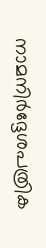നാമനിർദ്ദേശപത്രിക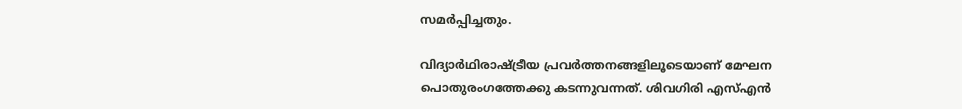സമർപ്പിച്ചതും.

വിദ്യാർഥിരാഷ്ട്രീയ പ്രവർത്തനങ്ങളിലൂടെയാണ് മേഘന പൊതുരംഗത്തേക്കു കടന്നുവന്നത്. ശിവഗിരി എസ്എൻ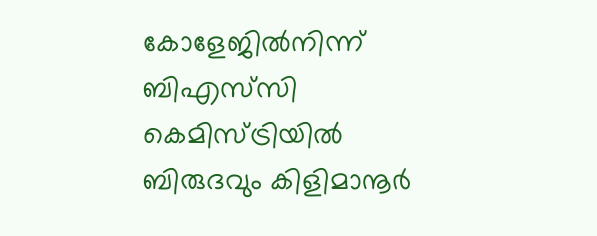കോളേജിൽനിന്ന്‌ ബിഎസ്‌സി കെമിസ്ട്രിയിൽ ബിരുദവും കിളിമാനൂർ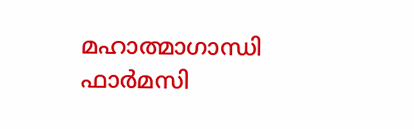മഹാത്മാഗാന്ധി ഫാർമസി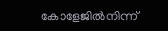കോളേജിൽനിന്ന്‌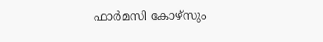ഫാർമസി കോഴ്സും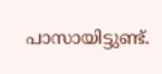പാസായിട്ടുണ്ട്.